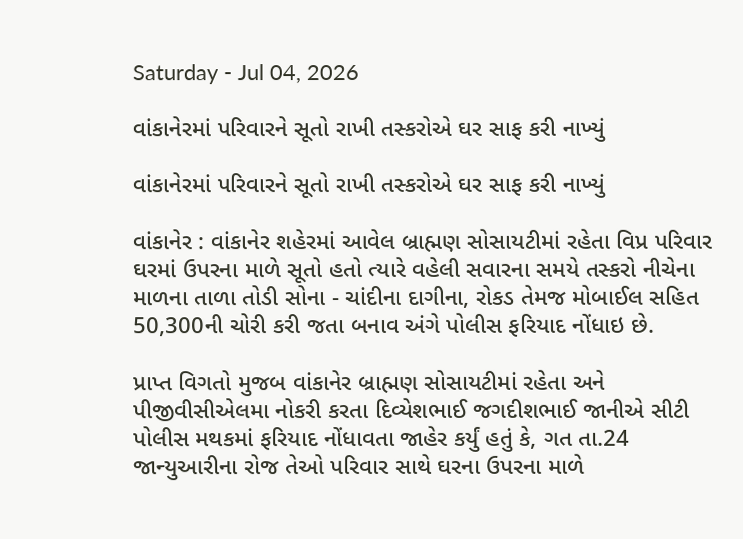Saturday - Jul 04, 2026

વાંકાનેરમાં પરિવારને સૂતો રાખી તસ્કરોએ ઘર સાફ કરી નાખ્યું

વાંકાનેરમાં પરિવારને સૂતો રાખી તસ્કરોએ ઘર સાફ કરી નાખ્યું

વાંકાનેર : વાંકાનેર શહેરમાં આવેલ બ્રાહ્મણ સોસાયટીમાં રહેતા વિપ્ર પરિવાર ઘરમાં ઉપરના માળે સૂતો હતો ત્યારે વહેલી સવારના સમયે તસ્કરો નીચેના માળના તાળા તોડી સોના - ચાંદીના દાગીના, રોકડ તેમજ મોબાઈલ સહિત 50,300ની ચોરી કરી જતા બનાવ અંગે પોલીસ ફરિયાદ નોંધાઇ છે.

પ્રાપ્ત વિગતો મુજબ વાંકાનેર બ્રાહ્મણ સોસાયટીમાં રહેતા અને પીજીવીસીએલમા નોકરી કરતા દિવ્યેશભાઈ જગદીશભાઈ જાનીએ સીટી પોલીસ મથકમાં ફરિયાદ નોંધાવતા જાહેર કર્યું હતું કે, ગત તા.24 જાન્યુઆરીના રોજ તેઓ પરિવાર સાથે ઘરના ઉપરના માળે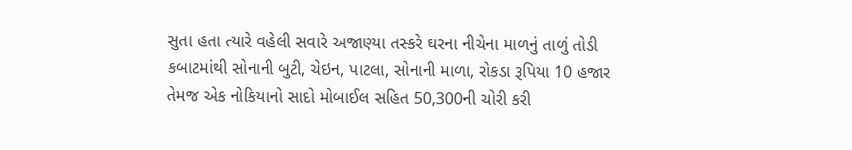સુતા હતા ત્યારે વહેલી સવારે અજાણ્યા તસ્કરે ઘરના નીચેના માળનું તાળું તોડી કબાટમાંથી સોનાની બુટી, ચેઇન, પાટલા, સોનાની માળા, રોકડા રૂપિયા 10 હજાર તેમજ એક નોકિયાનો સાદો મોબાઈલ સહિત 50,300ની ચોરી કરી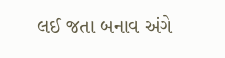લઈ જતા બનાવ અંગે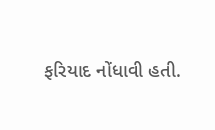ફરિયાદ નોંધાવી હતી.